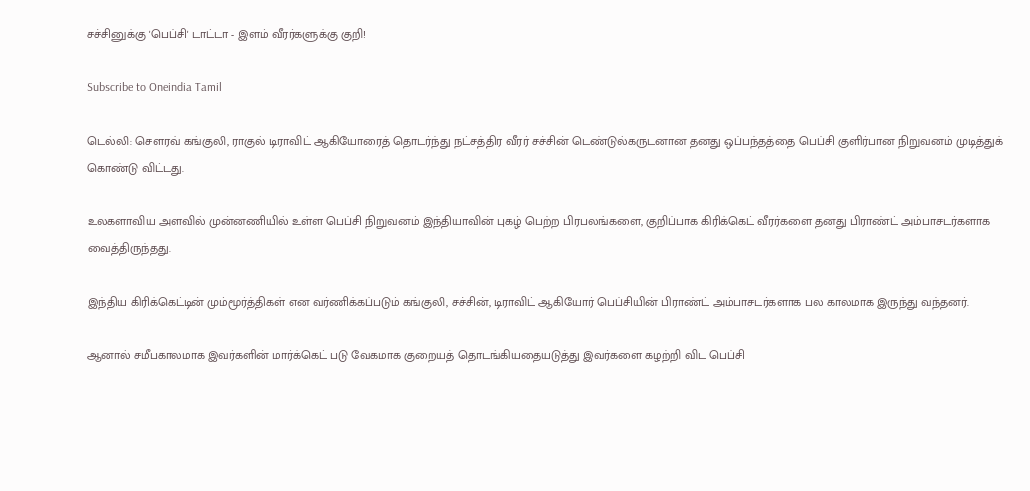சச்சினுக்கு 'பெப்சி' டாட்டா - இளம் வீரர்களுக்கு குறி!

Subscribe to Oneindia Tamil

டெல்லி: செளரவ் கங்குலி, ராகுல் டிராவிட் ஆகியோரைத் தொடர்ந்து நட்சத்திர வீரர் சச்சின் டெண்டுல்கருடனான தனது ஒப்பந்தத்தை பெப்சி குளிர்பான நிறுவனம் முடித்துக் கொண்டு விட்டது.

உலகளாவிய அளவில் முன்னணியில் உள்ள பெப்சி நிறுவனம் இந்தியாவின் புகழ் பெற்ற பிரபலங்களை, குறிப்பாக கிரிக்கெட் வீரர்களை தனது பிராண்ட் அம்பாசடர்களாக வைத்திருந்தது.

இந்திய கிரிக்கெட்டின் மும்மூர்த்திகள் என வர்ணிக்கப்படும் கங்குலி, சச்சின், டிராவிட் ஆகியோர் பெப்சியின் பிராண்ட் அம்பாசடர்களாக பல காலமாக இருந்து வந்தனர்.

ஆனால் சமீபகாலமாக இவர்களின் மார்க்கெட் படு வேகமாக குறையத் தொடங்கியதையடுத்து இவர்களை கழற்றி விட பெப்சி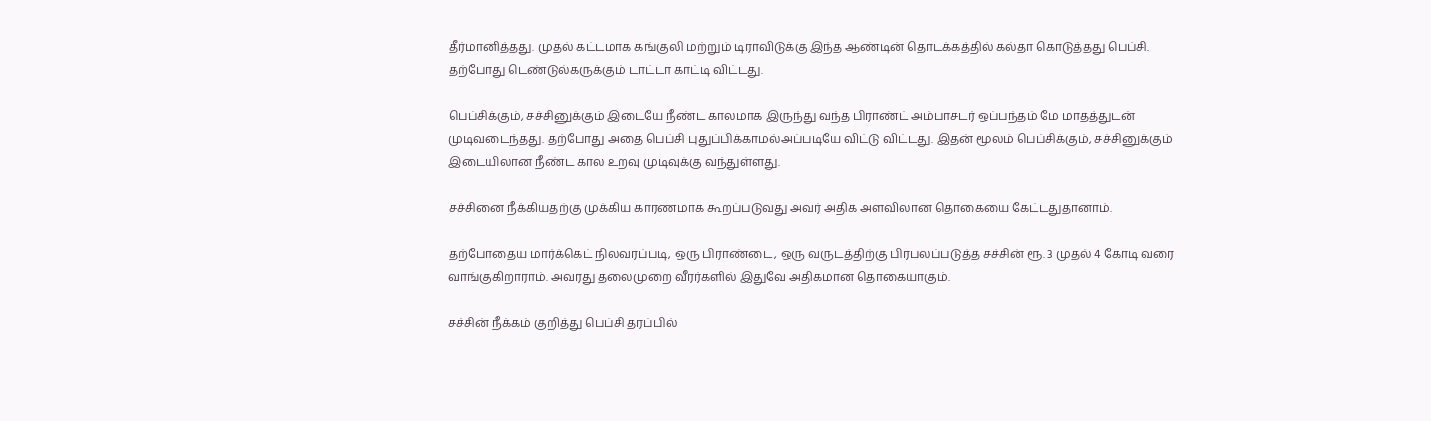தீர்மானித்தது. முதல் கட்டமாக கங்குலி மற்றும் டிராவிடுக்கு இந்த ஆண்டின் தொடக்கத்தில் கல்தா கொடுத்தது பெப்சி. தற்போது டெண்டுல்கருக்கும் டாட்டா காட்டி விட்டது.

பெப்சிக்கும், சச்சினுக்கும் இடையே நீண்ட காலமாக இருந்து வந்த பிராண்ட் அம்பாசடர் ஒப்பந்தம் மே மாதத்துடன் முடிவடைந்தது. தற்போது அதை பெப்சி புதுப்பிக்காமல்அப்படியே விட்டு விட்டது. இதன் மூலம் பெப்சிக்கும், சச்சினுக்கும் இடையிலான நீண்ட கால உறவு முடிவுக்கு வந்துள்ளது.

சச்சினை நீக்கியதற்கு முக்கிய காரணமாக கூறப்படுவது அவர் அதிக அளவிலான தொகையை கேட்டதுதானாம்.

தற்போதைய மார்க்கெட் நிலவரப்படி, ஒரு பிராண்டை, ஒரு வருடத்திற்கு பிரபலப்படுத்த சச்சின் ரூ. 3 முதல் 4 கோடி வரை வாங்குகிறாராம். அவரது தலைமுறை வீரர்களில் இதுவே அதிகமான தொகையாகும்.

சச்சின் நீக்கம் குறித்து பெப்சி தரப்பில்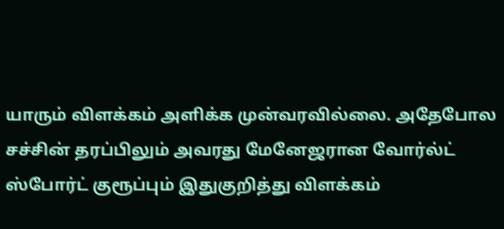யாரும் விளக்கம் அளிக்க முன்வரவில்லை. அதேபோல சச்சின் தரப்பிலும் அவரது மேனேஜரான வோர்ல்ட் ஸ்போர்ட் குரூப்பும் இதுகுறித்து விளக்கம்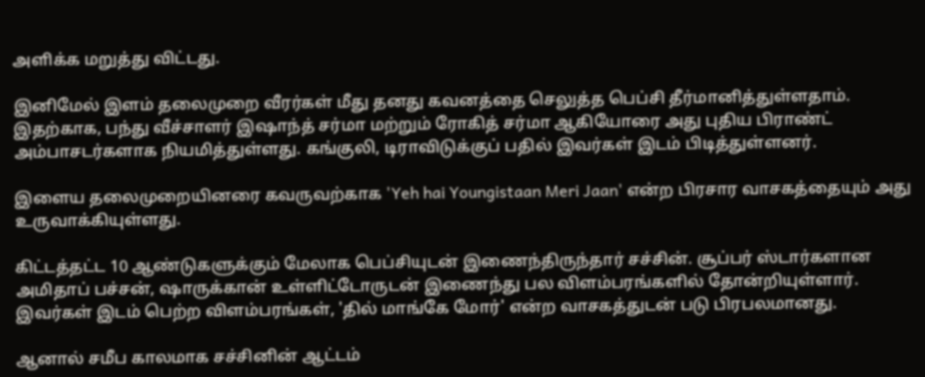அளிக்க மறுத்து விட்டது.

இனிமேல் இளம் தலைமுறை வீரர்கள் மீது தனது கவனத்தை செலுத்த பெப்சி தீர்மானித்துள்ளதாம். இதற்காக, பந்து வீச்சாளர் இஷாந்த் சர்மா மற்றும் ரோகித் சர்மா ஆகியோரை அது புதிய பிராண்ட் அம்பாசடர்களாக நியமித்துள்ளது. கங்குலி, டிராவிடுக்குப் பதில் இவர்கள் இடம் பிடித்துள்ளனர்.

இளைய தலைமுறையினரை கவருவற்காக 'Yeh hai Youngistaan Meri Jaan' என்ற பிரசார வாசகத்தையும் அது உருவாக்கியுள்ளது.

கிட்டத்தட்ட 10 ஆண்டுகளுக்கும் மேலாக பெப்சியுடன் இணைந்திருந்தார் சச்சின். சூப்பர் ஸ்டார்களான அமிதாப் பச்சன், ஷாருக்கான் உள்ளிட்டோருடன் இணைந்து பல விளம்பரங்களில் தோன்றியுள்ளார். இவர்கள் இடம் பெற்ற விளம்பரங்கள், 'தில் மாங்கே மோர்' என்ற வாசகத்துடன் படு பிரபலமானது.

ஆனால் சமீப காலமாக சச்சினின் ஆட்டம்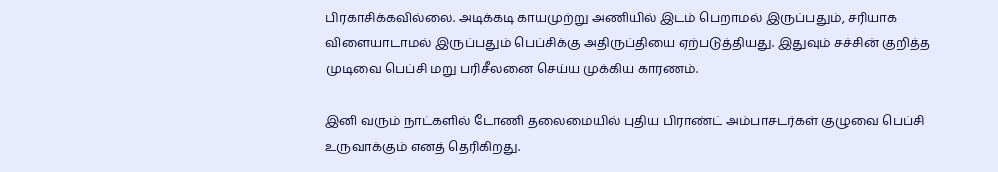பிரகாசிக்கவில்லை. அடிக்கடி காயமுற்று அணியில் இடம் பெறாமல் இருப்பதும், சரியாக விளையாடாமல் இருப்பதும் பெப்சிக்கு அதிருப்தியை ஏற்படுத்தியது. இதுவும் சச்சின் குறித்த முடிவை பெப்சி மறு பரிசீலனை செய்ய முக்கிய காரணம்.

இனி வரும் நாட்களில் டோணி தலைமையில் புதிய பிராண்ட் அம்பாசடர்கள் குழுவை பெப்சி உருவாக்கும் எனத் தெரிகிறது.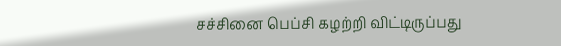சச்சினை பெப்சி கழற்றி விட்டிருப்பது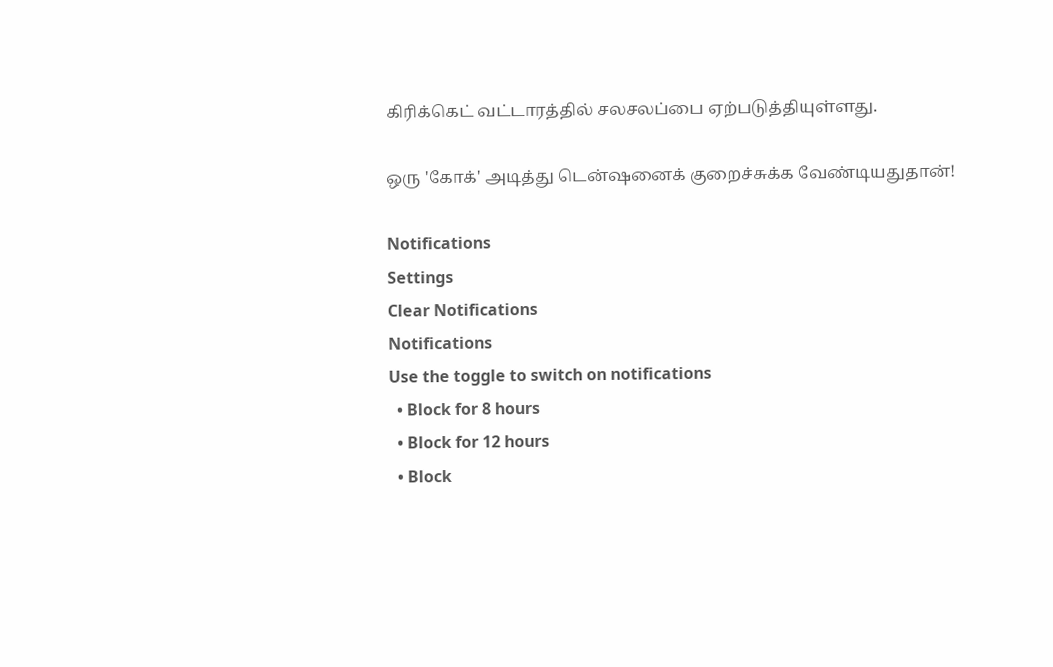கிரிக்கெட் வட்டாரத்தில் சலசலப்பை ஏற்படுத்தியுள்ளது.

ஒரு 'கோக்' அடித்து டென்ஷனைக் குறைச்சுக்க வேண்டியதுதான்!

Notifications
Settings
Clear Notifications
Notifications
Use the toggle to switch on notifications
  • Block for 8 hours
  • Block for 12 hours
  • Block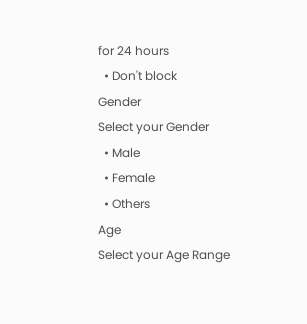for 24 hours
  • Don't block
Gender
Select your Gender
  • Male
  • Female
  • Others
Age
Select your Age Range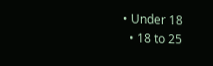• Under 18
  • 18 to 25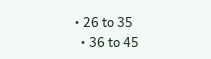• 26 to 35
  • 36 to 45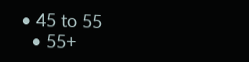• 45 to 55
  • 55+